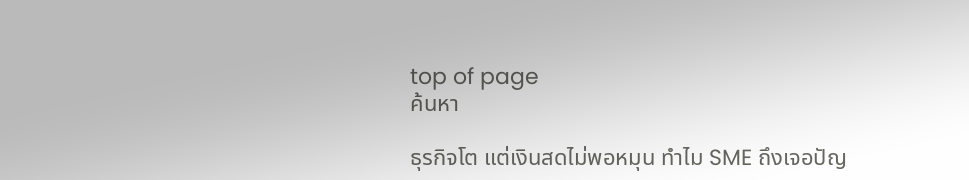top of page
ค้นหา

ธุรกิจโต แต่เงินสดไม่พอหมุน ทำไม SME ถึงเจอปัญ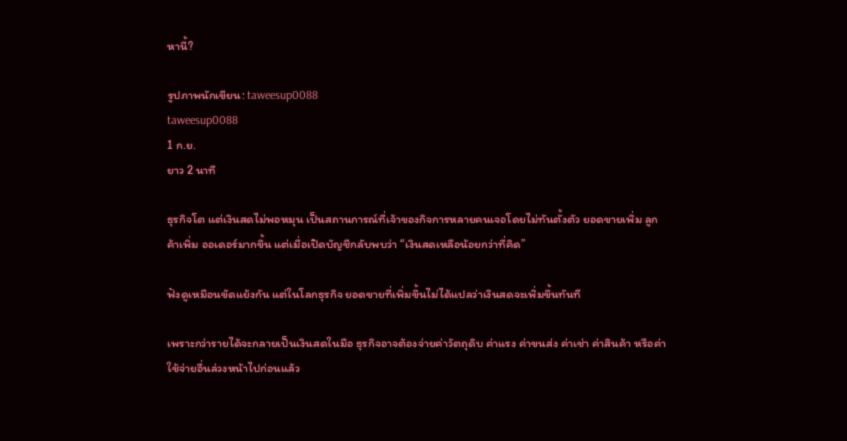หานี้?

รูปภาพนักเขียน: taweesup0088
taweesup0088
1 ก.ย.
ยาว 2 นาที

ธุรกิจโต แต่เงินสดไม่พอหมุน เป็นสถานการณ์ที่เจ้าของกิจการหลายคนเจอโดยไม่ทันตั้งตัว ยอดขายเพิ่ม ลูกค้าเพิ่ม ออเดอร์มากขึ้น แต่เมื่อเปิดบัญชีกลับพบว่า “เงินสดเหลือน้อยกว่าที่คิด”

ฟังดูเหมือนขัดแย้งกัน แต่ในโลกธุรกิจ ยอดขายที่เพิ่มขึ้นไม่ได้แปลว่าเงินสดจะเพิ่มขึ้นทันที

เพราะกว่ารายได้จะกลายเป็นเงินสดในมือ ธุรกิจอาจต้องจ่ายค่าวัตถุดิบ ค่าแรง ค่าขนส่ง ค่าเช่า ค่าสินค้า หรือค่าใช้จ่ายอื่นล่วงหน้าไปก่อนแล้ว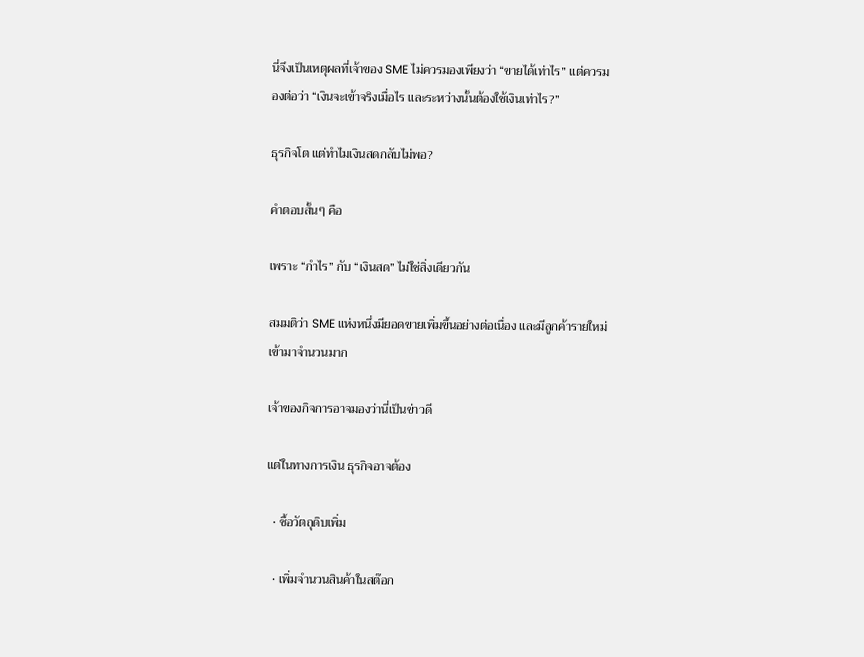นี่จึงเป็นเหตุผลที่เจ้าของ SME ไม่ควรมองเพียงว่า “ขายได้เท่าไร” แต่ควรมองต่อว่า “เงินจะเข้าจริงเมื่อไร และระหว่างนั้นต้องใช้เงินเท่าไร?”

ธุรกิจโต แต่ทำไมเงินสดกลับไม่พอ?

คำตอบสั้นๆ คือ

เพราะ “กำไร” กับ “เงินสด” ไม่ใช่สิ่งเดียวกัน

สมมติว่า SME แห่งหนึ่งมียอดขายเพิ่มขึ้นอย่างต่อเนื่อง และมีลูกค้ารายใหม่เข้ามาจำนวนมาก

เจ้าของกิจการอาจมองว่านี่เป็นข่าวดี

แต่ในทางการเงิน ธุรกิจอาจต้อง

  • ซื้อวัตถุดิบเพิ่ม

  • เพิ่มจำนวนสินค้าในสต๊อก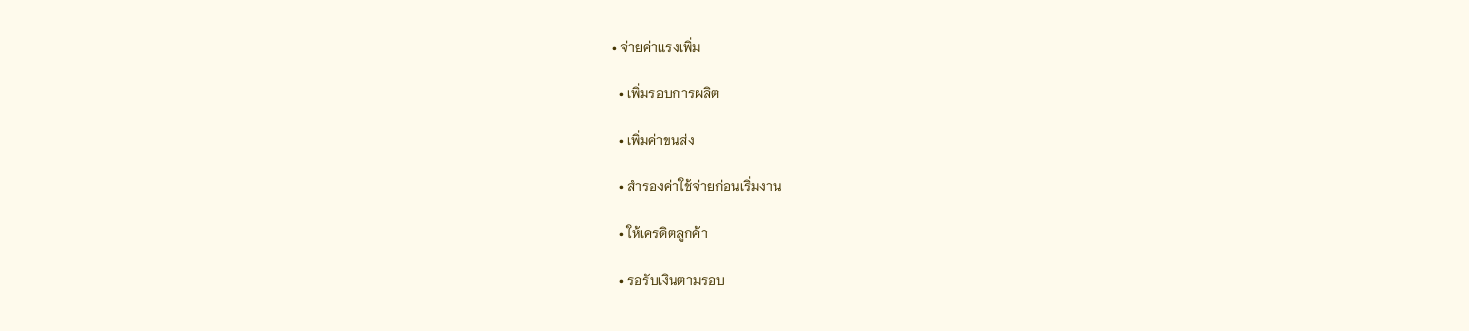• จ่ายค่าแรงเพิ่ม

  • เพิ่มรอบการผลิต

  • เพิ่มค่าขนส่ง

  • สำรองค่าใช้จ่ายก่อนเริ่มงาน

  • ให้เครดิตลูกค้า

  • รอรับเงินตามรอบ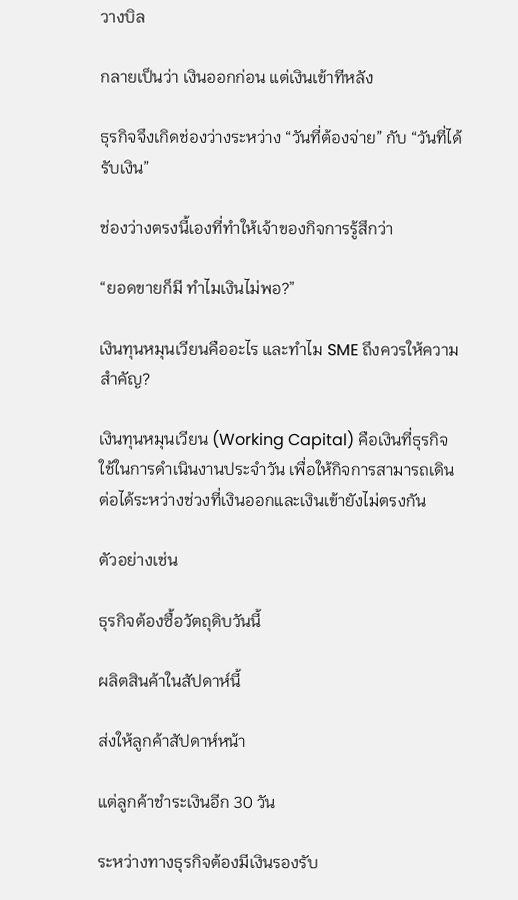วางบิล

กลายเป็นว่า เงินออกก่อน แต่เงินเข้าทีหลัง

ธุรกิจจึงเกิดช่องว่างระหว่าง “วันที่ต้องจ่าย” กับ “วันที่ได้รับเงิน”

ช่องว่างตรงนี้เองที่ทำให้เจ้าของกิจการรู้สึกว่า

“ยอดขายก็มี ทำไมเงินไม่พอ?”

เงินทุนหมุนเวียนคืออะไร และทำไม SME ถึงควรให้ความสำคัญ?

เงินทุนหมุนเวียน (Working Capital) คือเงินที่ธุรกิจใช้ในการดำเนินงานประจำวัน เพื่อให้กิจการสามารถเดินต่อได้ระหว่างช่วงที่เงินออกและเงินเข้ายังไม่ตรงกัน

ตัวอย่างเช่น

ธุรกิจต้องซื้อวัตถุดิบวันนี้

ผลิตสินค้าในสัปดาห์นี้

ส่งให้ลูกค้าสัปดาห์หน้า

แต่ลูกค้าชำระเงินอีก 30 วัน

ระหว่างทางธุรกิจต้องมีเงินรองรับ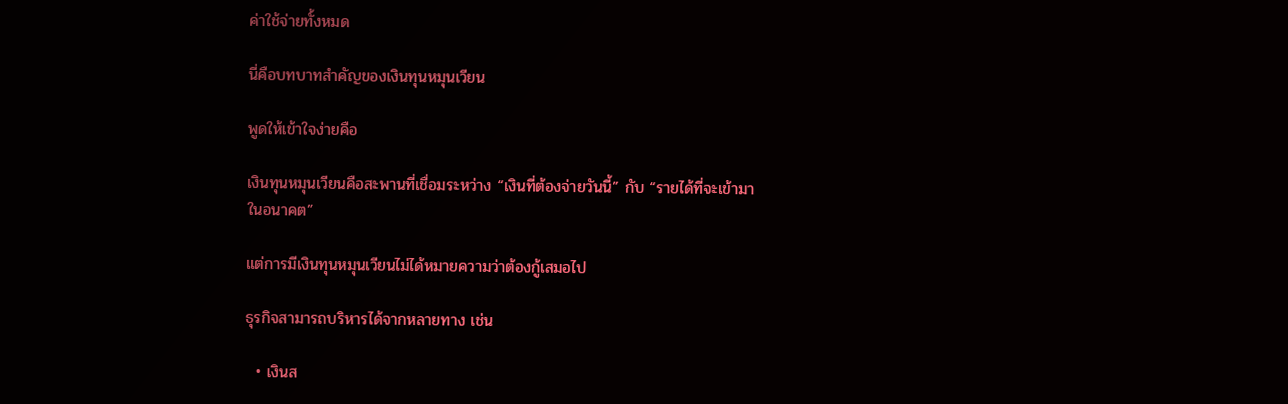ค่าใช้จ่ายทั้งหมด

นี่คือบทบาทสำคัญของเงินทุนหมุนเวียน

พูดให้เข้าใจง่ายคือ

เงินทุนหมุนเวียนคือสะพานที่เชื่อมระหว่าง “เงินที่ต้องจ่ายวันนี้” กับ “รายได้ที่จะเข้ามาในอนาคต”

แต่การมีเงินทุนหมุนเวียนไม่ได้หมายความว่าต้องกู้เสมอไป

ธุรกิจสามารถบริหารได้จากหลายทาง เช่น

  • เงินส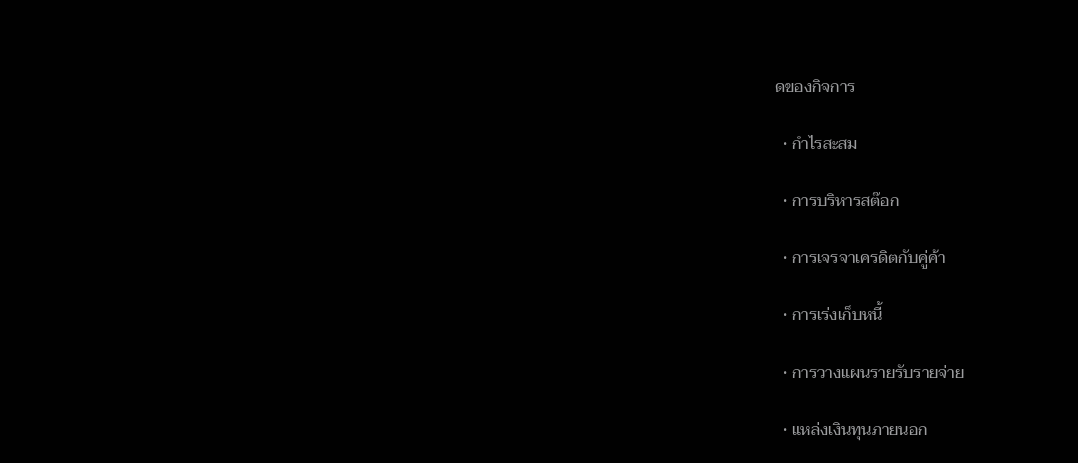ดของกิจการ

  • กำไรสะสม

  • การบริหารสต๊อก

  • การเจรจาเครดิตกับคู่ค้า

  • การเร่งเก็บหนี้

  • การวางแผนรายรับรายจ่าย

  • แหล่งเงินทุนภายนอก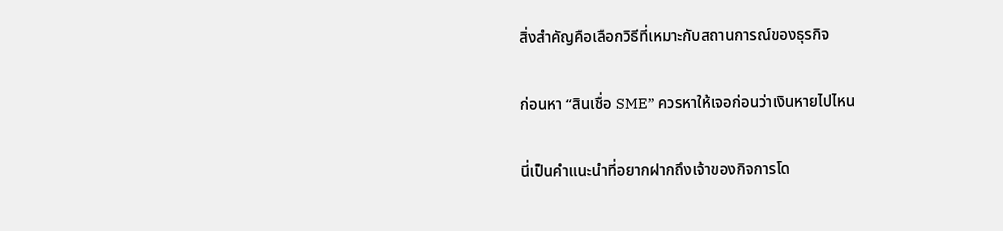สิ่งสำคัญคือเลือกวิธีที่เหมาะกับสถานการณ์ของธุรกิจ

ก่อนหา “สินเชื่อ SME” ควรหาให้เจอก่อนว่าเงินหายไปไหน

นี่เป็นคำแนะนำที่อยากฝากถึงเจ้าของกิจการโด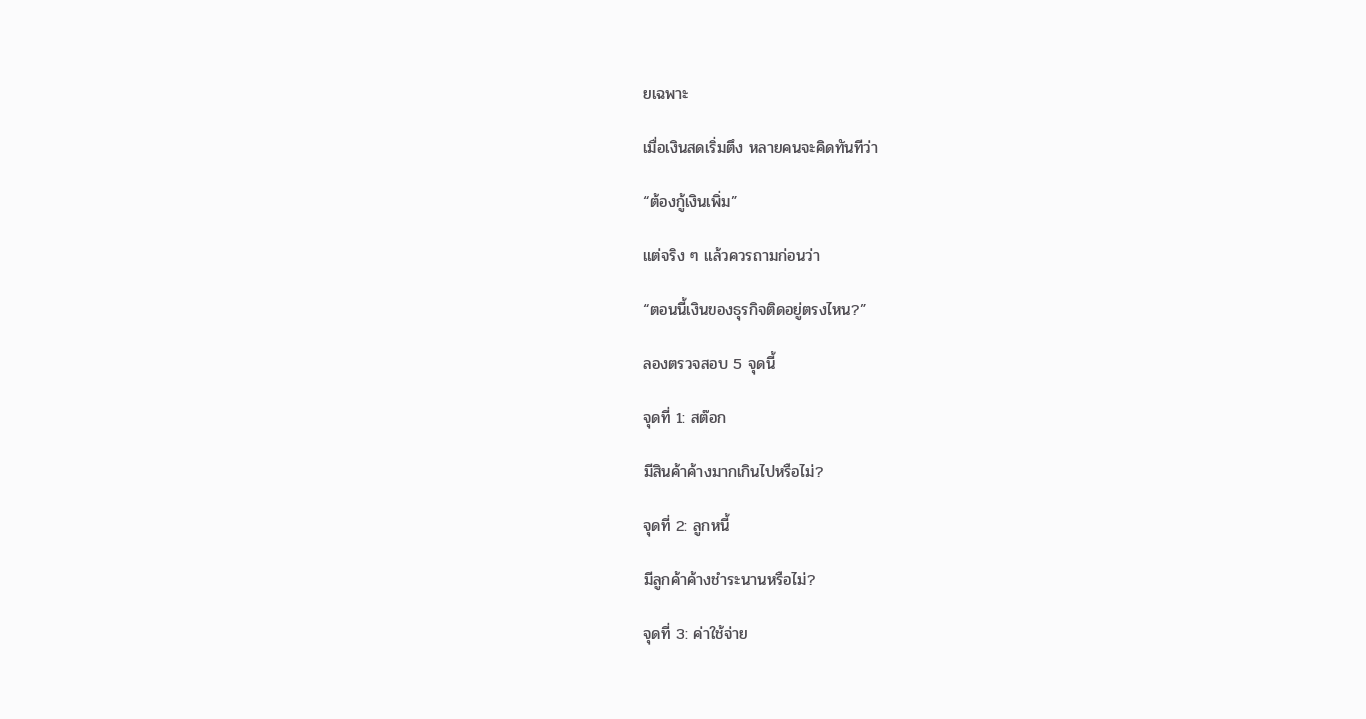ยเฉพาะ

เมื่อเงินสดเริ่มตึง หลายคนจะคิดทันทีว่า

“ต้องกู้เงินเพิ่ม”

แต่จริง ๆ แล้วควรถามก่อนว่า

“ตอนนี้เงินของธุรกิจติดอยู่ตรงไหน?”

ลองตรวจสอบ 5 จุดนี้

จุดที่ 1: สต๊อก

มีสินค้าค้างมากเกินไปหรือไม่?

จุดที่ 2: ลูกหนี้

มีลูกค้าค้างชำระนานหรือไม่?

จุดที่ 3: ค่าใช้จ่าย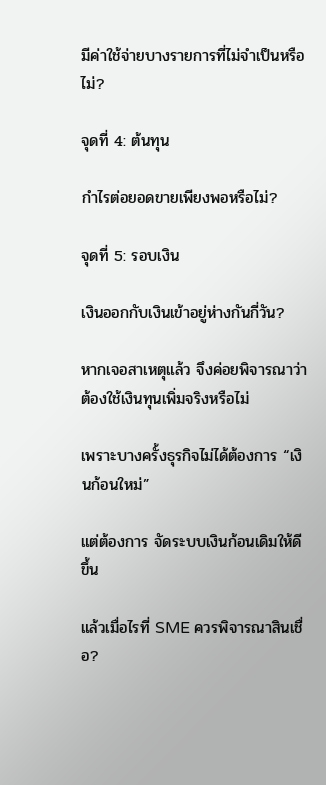มีค่าใช้จ่ายบางรายการที่ไม่จำเป็นหรือไม่?

จุดที่ 4: ต้นทุน

กำไรต่อยอดขายเพียงพอหรือไม่?

จุดที่ 5: รอบเงิน

เงินออกกับเงินเข้าอยู่ห่างกันกี่วัน?

หากเจอสาเหตุแล้ว จึงค่อยพิจารณาว่าต้องใช้เงินทุนเพิ่มจริงหรือไม่

เพราะบางครั้งธุรกิจไม่ได้ต้องการ “เงินก้อนใหม่”

แต่ต้องการ จัดระบบเงินก้อนเดิมให้ดีขึ้น

แล้วเมื่อไรที่ SME ควรพิจารณาสินเชื่อ?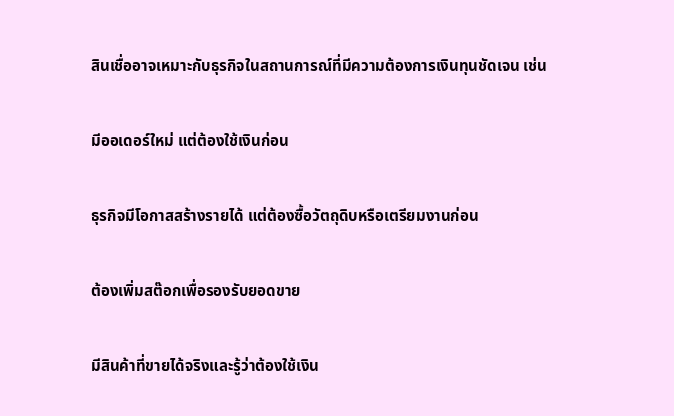สินเชื่ออาจเหมาะกับธุรกิจในสถานการณ์ที่มีความต้องการเงินทุนชัดเจน เช่น

มีออเดอร์ใหม่ แต่ต้องใช้เงินก่อน

ธุรกิจมีโอกาสสร้างรายได้ แต่ต้องซื้อวัตถุดิบหรือเตรียมงานก่อน

ต้องเพิ่มสต๊อกเพื่อรองรับยอดขาย

มีสินค้าที่ขายได้จริงและรู้ว่าต้องใช้เงิน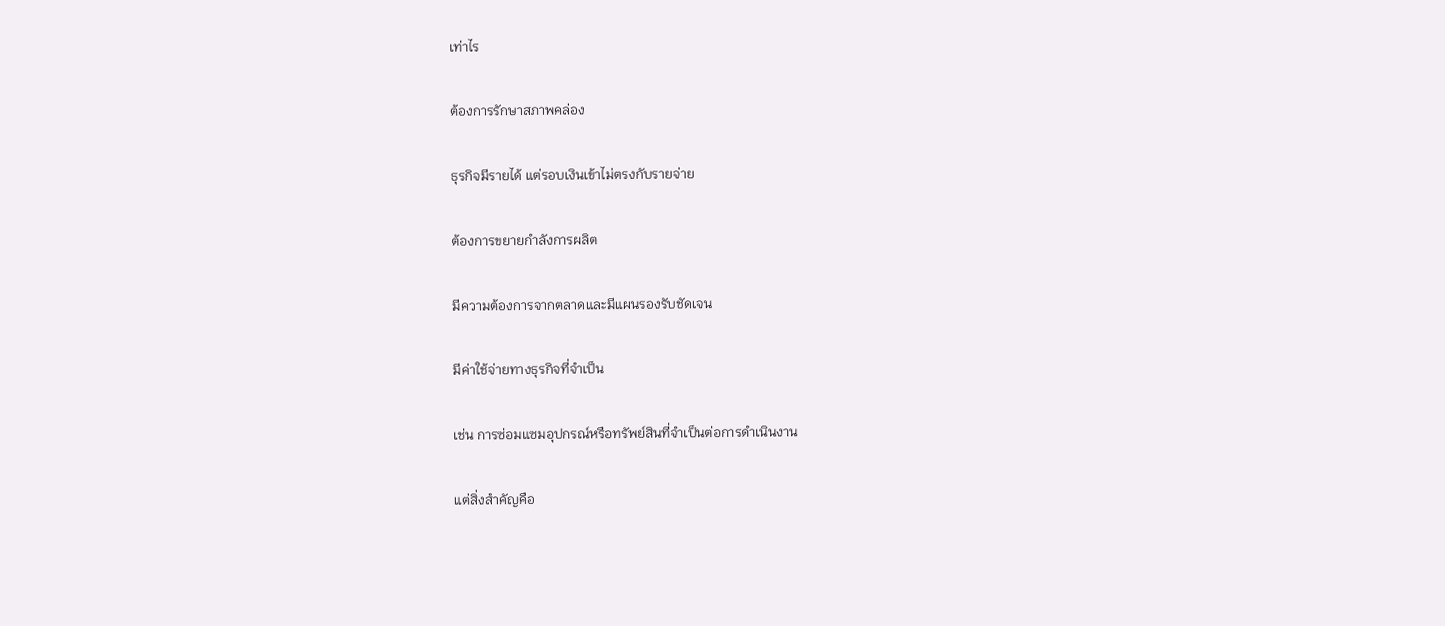เท่าไร

ต้องการรักษาสภาพคล่อง

ธุรกิจมีรายได้ แต่รอบเงินเข้าไม่ตรงกับรายจ่าย

ต้องการขยายกำลังการผลิต

มีความต้องการจากตลาดและมีแผนรองรับชัดเจน

มีค่าใช้จ่ายทางธุรกิจที่จำเป็น

เช่น การซ่อมแซมอุปกรณ์หรือทรัพย์สินที่จำเป็นต่อการดำเนินงาน

แต่สิ่งสำคัญคือ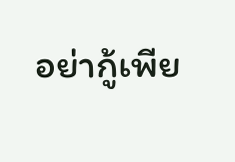อย่ากู้เพีย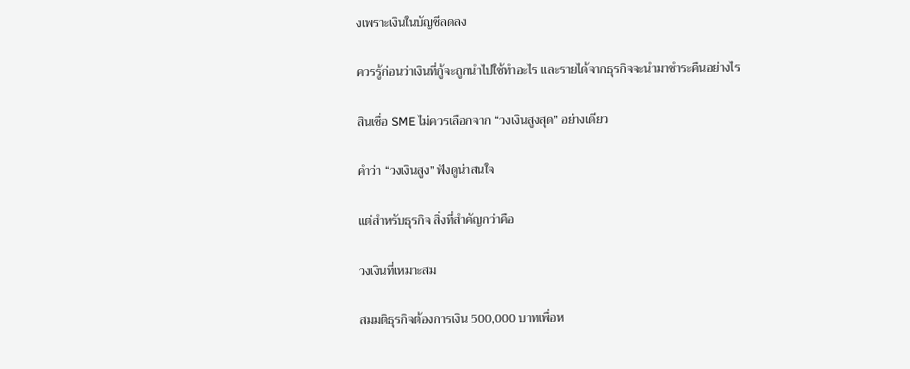งเพราะเงินในบัญชีลดลง

ควรรู้ก่อนว่าเงินที่กู้จะถูกนำไปใช้ทำอะไร และรายได้จากธุรกิจจะนำมาชำระคืนอย่างไร

สินเชื่อ SME ไม่ควรเลือกจาก “วงเงินสูงสุด” อย่างเดียว

คำว่า “วงเงินสูง” ฟังดูน่าสนใจ

แต่สำหรับธุรกิจ สิ่งที่สำคัญกว่าคือ

วงเงินที่เหมาะสม

สมมติธุรกิจต้องการเงิน 500,000 บาทเพื่อห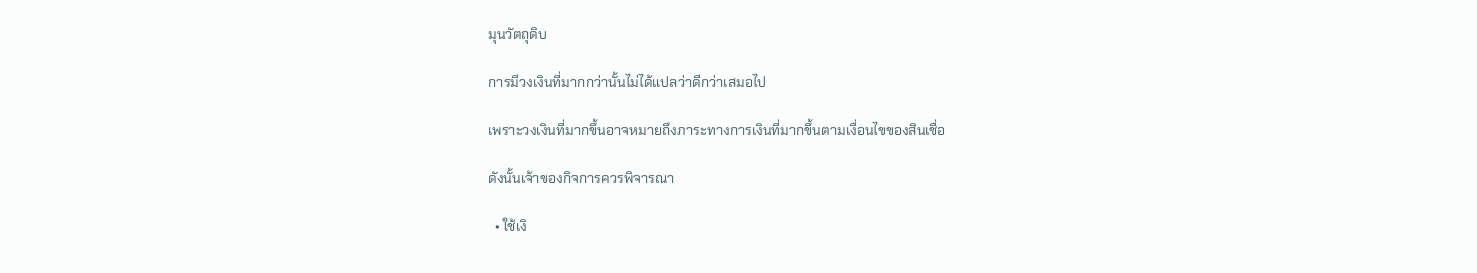มุนวัตถุดิบ

การมีวงเงินที่มากกว่านั้นไม่ได้แปลว่าดีกว่าเสมอไป

เพราะวงเงินที่มากขึ้นอาจหมายถึงภาระทางการเงินที่มากขึ้นตามเงื่อนไขของสินเชื่อ

ดังนั้นเจ้าของกิจการควรพิจารณา

  • ใช้เงิ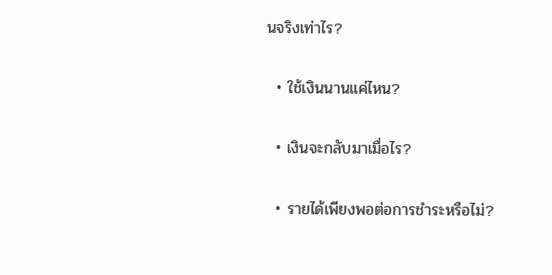นจริงเท่าไร?

  • ใช้เงินนานแค่ไหน?

  • เงินจะกลับมาเมื่อไร?

  • รายได้เพียงพอต่อการชำระหรือไม่?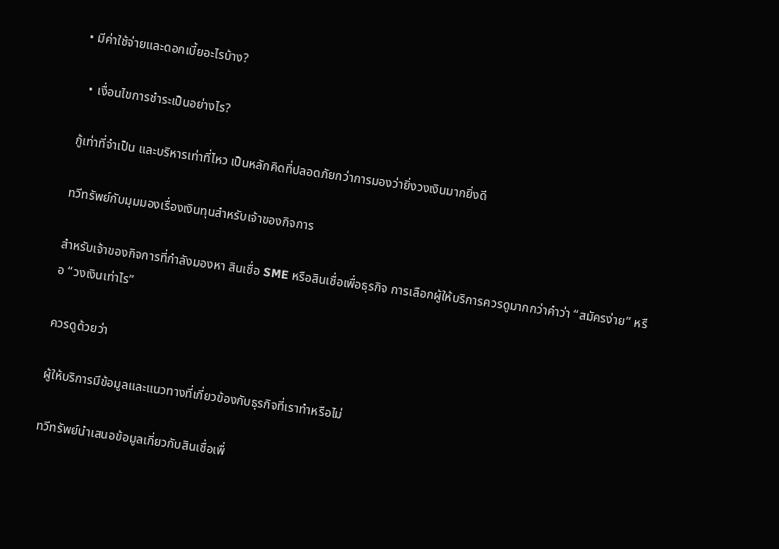• มีค่าใช้จ่ายและดอกเบี้ยอะไรบ้าง?

  • เงื่อนไขการชำระเป็นอย่างไร?

กู้เท่าที่จำเป็น และบริหารเท่าที่ไหว เป็นหลักคิดที่ปลอดภัยกว่าการมองว่ายิ่งวงเงินมากยิ่งดี

ทวีทรัพย์กับมุมมองเรื่องเงินทุนสำหรับเจ้าของกิจการ

สำหรับเจ้าของกิจการที่กำลังมองหา สินเชื่อ SME หรือสินเชื่อเพื่อธุรกิจ การเลือกผู้ให้บริการควรดูมากกว่าคำว่า “สมัครง่าย” หรือ “วงเงินเท่าไร”

ควรดูด้วยว่า

ผู้ให้บริการมีข้อมูลและแนวทางที่เกี่ยวข้องกับธุรกิจที่เราทำหรือไม่

ทวีทรัพย์นำเสนอข้อมูลเกี่ยวกับสินเชื่อเพื่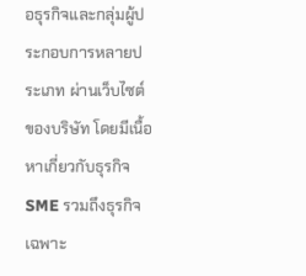อธุรกิจและกลุ่มผู้ประกอบการหลายประเภท ผ่านเว็บไซต์ของบริษัท โดยมีเนื้อหาเกี่ยวกับธุรกิจ SME รวมถึงธุรกิจเฉพาะ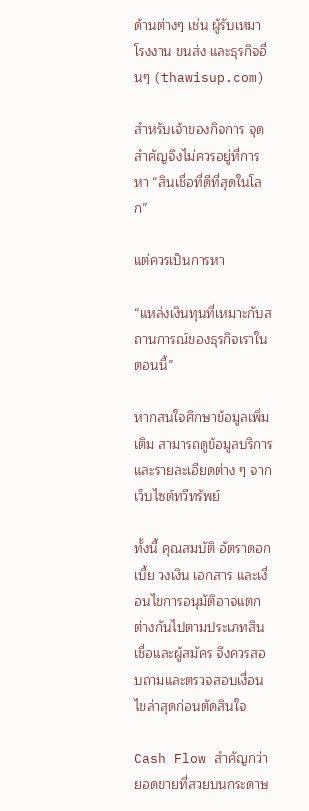ด้านต่างๆ เช่น ผู้รับเหมา โรงงาน ขนส่ง และธุรกิจอื่นๆ (thawisup.com)

สำหรับเจ้าของกิจการ จุดสำคัญจึงไม่ควรอยู่ที่การหา “สินเชื่อที่ดีที่สุดในโลก”

แต่ควรเป็นการหา

“แหล่งเงินทุนที่เหมาะกับสถานการณ์ของธุรกิจเราในตอนนี้”

หากสนใจศึกษาข้อมูลเพิ่มเติม สามารถดูข้อมูลบริการและรายละเอียดต่าง ๆ จาก เว็บไซต์ทวีทรัพย์

ทั้งนี้ คุณสมบัติ อัตราดอกเบี้ย วงเงิน เอกสาร และเงื่อนไขการอนุมัติอาจแตกต่างกันไปตามประเภทสินเชื่อและผู้สมัคร จึงควรสอบถามและตรวจสอบเงื่อนไขล่าสุดก่อนตัดสินใจ

Cash Flow สำคัญกว่ายอดขายที่สวยบนกระดาษ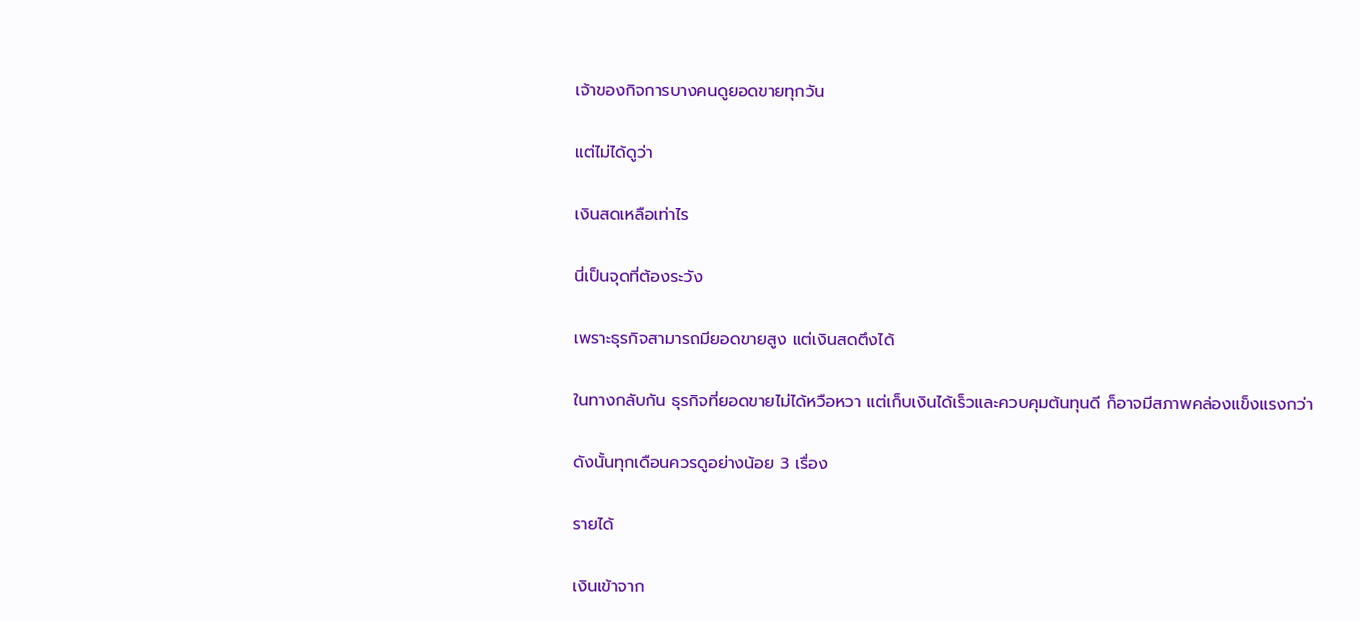เจ้าของกิจการบางคนดูยอดขายทุกวัน

แต่ไม่ได้ดูว่า

เงินสดเหลือเท่าไร

นี่เป็นจุดที่ต้องระวัง

เพราะธุรกิจสามารถมียอดขายสูง แต่เงินสดตึงได้

ในทางกลับกัน ธุรกิจที่ยอดขายไม่ได้หวือหวา แต่เก็บเงินได้เร็วและควบคุมต้นทุนดี ก็อาจมีสภาพคล่องแข็งแรงกว่า

ดังนั้นทุกเดือนควรดูอย่างน้อย 3 เรื่อง

รายได้

เงินเข้าจาก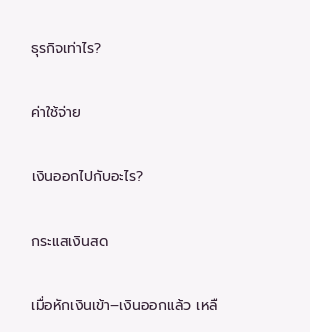ธุรกิจเท่าไร?

ค่าใช้จ่าย

เงินออกไปกับอะไร?

กระแสเงินสด

เมื่อหักเงินเข้า–เงินออกแล้ว เหลื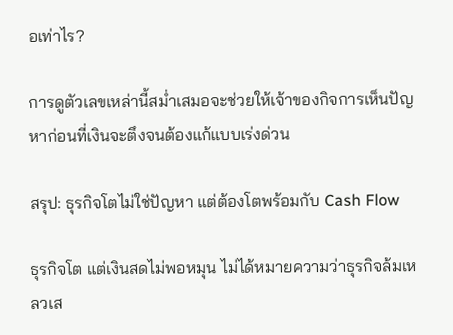อเท่าไร?

การดูตัวเลขเหล่านี้สม่ำเสมอจะช่วยให้เจ้าของกิจการเห็นปัญหาก่อนที่เงินจะตึงจนต้องแก้แบบเร่งด่วน

สรุป: ธุรกิจโตไม่ใช่ปัญหา แต่ต้องโตพร้อมกับ Cash Flow

ธุรกิจโต แต่เงินสดไม่พอหมุน ไม่ได้หมายความว่าธุรกิจล้มเหลวเส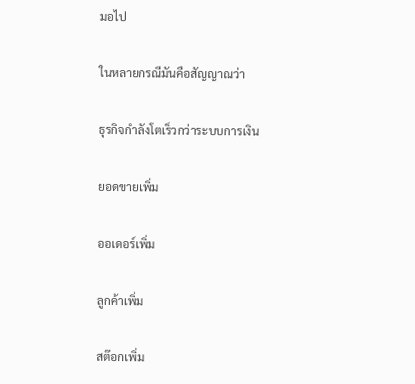มอไป

ในหลายกรณีมันคือสัญญาณว่า

ธุรกิจกำลังโตเร็วกว่าระบบการเงิน

ยอดขายเพิ่ม

ออเดอร์เพิ่ม

ลูกค้าเพิ่ม

สต๊อกเพิ่ม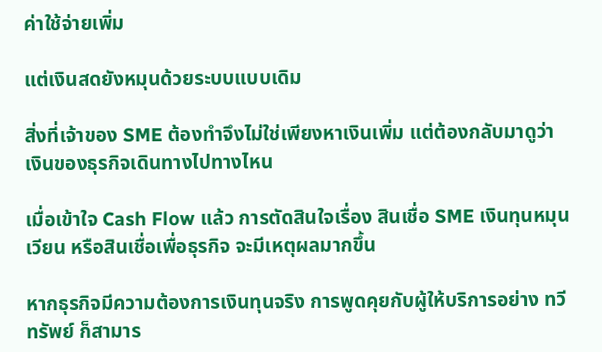ค่าใช้จ่ายเพิ่ม

แต่เงินสดยังหมุนด้วยระบบแบบเดิม

สิ่งที่เจ้าของ SME ต้องทำจึงไม่ใช่เพียงหาเงินเพิ่ม แต่ต้องกลับมาดูว่า เงินของธุรกิจเดินทางไปทางไหน

เมื่อเข้าใจ Cash Flow แล้ว การตัดสินใจเรื่อง สินเชื่อ SME เงินทุนหมุนเวียน หรือสินเชื่อเพื่อธุรกิจ จะมีเหตุผลมากขึ้น

หากธุรกิจมีความต้องการเงินทุนจริง การพูดคุยกับผู้ให้บริการอย่าง ทวีทรัพย์ ก็สามาร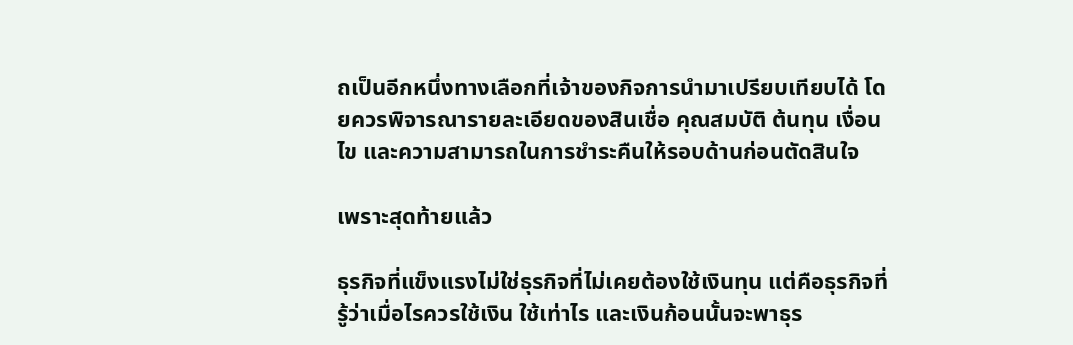ถเป็นอีกหนึ่งทางเลือกที่เจ้าของกิจการนำมาเปรียบเทียบได้ โดยควรพิจารณารายละเอียดของสินเชื่อ คุณสมบัติ ต้นทุน เงื่อนไข และความสามารถในการชำระคืนให้รอบด้านก่อนตัดสินใจ

เพราะสุดท้ายแล้ว

ธุรกิจที่แข็งแรงไม่ใช่ธุรกิจที่ไม่เคยต้องใช้เงินทุน แต่คือธุรกิจที่รู้ว่าเมื่อไรควรใช้เงิน ใช้เท่าไร และเงินก้อนนั้นจะพาธุร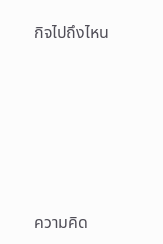กิจไปถึงไหน






ความคิด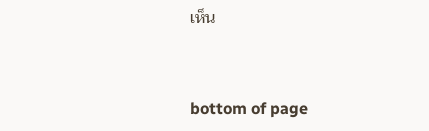เห็น


bottom of page